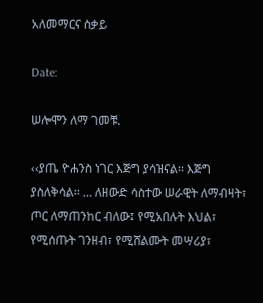አለመማርና ስቃይ

Date:

ሠሎሞን ለማ ገመቹ.

‹‹ያጤ ዮሐንስ ነገር እጅግ ያሳዝናል፡፡ እጅግ ያስለቅሳል፡፡ … ለዘውድ ሳስተው ሠራዊት ለማብዛት፣ ጦር ለማጠንከር ብለው፤ የሚአበሉት እህል፣ የሚሰጡት ገንዘብ፣ የሚሸልሙት መሣሪያ፣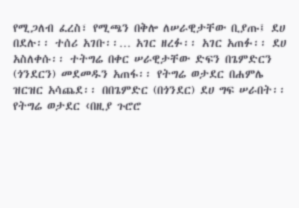የሚጋለብ ፈረስ፣ የሚጫን በቅሎ ለሠራዊታቸው ቢያጡ፤ ደሀ በደሉ፡፡ ተሰሪ አገቡ፡፡… አገር ዘረፉ፡፡ አገር አጠፉ፡፡ ደሀ አስለቀሱ፡፡ ተትግሬ በቀር ሠራዊታቸው ድፍን በጌምድርን (ጎንደርን) መደመዱን አጠፋ፡፡ የትግሬ ወታደር በሐምሌ ዝርዝር አሳጨደ፡፡ በበጌምድር (በጎንደር) ደሀ ግፍ ሠራበት፡፡ የትግሬ ወታደር ‹በዚያ ጉሮሮ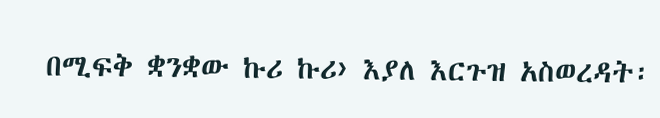በሚፍቅ ቋንቋው ኩሪ ኩሪ› እያለ እርጉዝ አስወረዳት፡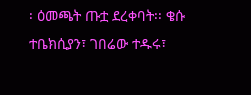፡ ዕመጫት ጡቷ ደረቀባት፡፡ ቄሱ ተቤክሲያን፣ ገበሬው ተዱሩ፣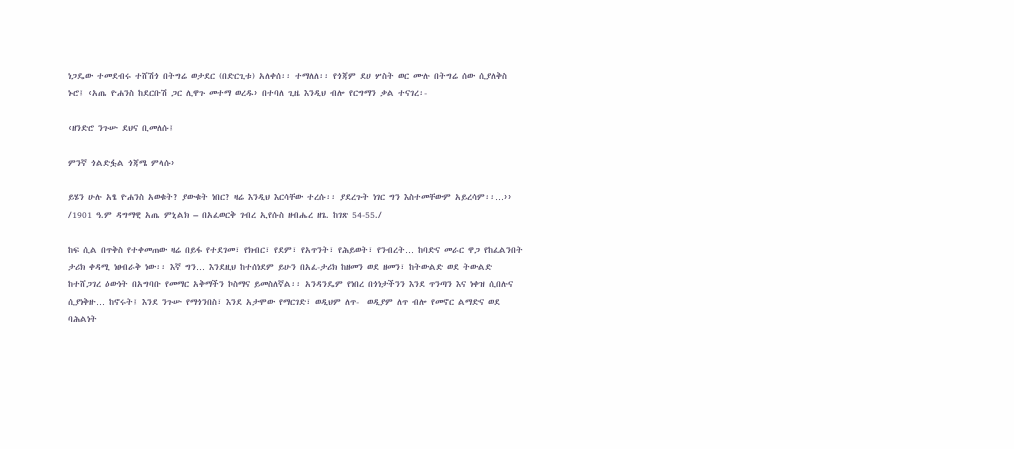ነጋዴው ተመደብሩ ተሸሽጎ በትግሬ ወታደር (በድርጊቱ) አለቀሰ፡፡ ተማለለ፡፡ የጎጃም ደሀ ሦስት ወር ሙሉ በትግሬ ሰው ሲያለቅስ ኑሮ፤ ‹አጤ ዮሐንስ ከደርቡሽ ጋር ሊዋጉ መተማ ወረዱ› በተባለ ጊዜ እንዲህ ብሎ የርግማን ቃል ተናገረ፡-

‹ዘንድሮ ንጉሡ ደህና ቢመለሱ፤

ምንኛ ጎልድፏል ጎጃሜ ምላሱ›

ይሄን ሁሉ አፄ ዮሐንስ አወቁት? ያውቁት ነበር? ዛሬ እንዲህ እርሳቸው ተረሱ፡፡ ያደረጉት ነገር ግን እስተመቸውም አይረሳም፡፡…›› /1901 ዓ.ም ዳግማዊ አጤ ምኒልክ – በአፈወርቅ ገብረ ኢየሱስ ዘብሔረ ዘጌ. ከገጽ 54-55./

ከፍ ሲል በጥቅስ የተቀመጠው ዛሬ በይፋ የተደገመ፣ የክብር፣ የደም፣ የአጥንት፣ የሕይወት፣ የንብረት… ከባድና መራር ዋጋ የከፈልንበት ታሪክ ቀዳሚ ነፀብራቅ ነው፡፡ እኛ ግን… እንደዚህ ከተሰነደም ይሁን በአፈ-ታሪክ ከዘመን ወደ ዘመን፣ ከትውልድ ወደ ትውልድ ከተሸጋገረ ዕውነት በአግባቡ የመማር አቅማችን ኮስማና ይመስለኛል፡፡ አንዳንዴም የነበረ በጎነታችንን እንደ ጥንጣን እና ነቀዝ ሲበሉና ሲያነቅዙ… ከኖሩት፤ እንደ ንጉሡ የማጎንበስ፣ እንደ አታሞው የማርገድ፣ ወዲህም ለጥ-  ወዲያም ለጥ ብሎ የመኖር ልማድና ወደ ባሕልነት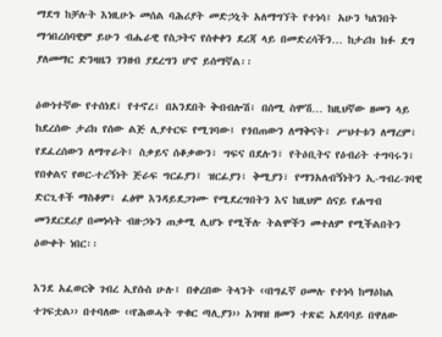ማደግ ከቻሉት እነዚሁኑ መሰል ባሕሪያት መድኃኒት አለማግኘት የተነሳ፤ አሁን ካለንበት ማኅበረሰባዊም ይሁን ብሔራዊ የስጋትና የሰቀቀን ደረጃ ላይ በመድረሳችን… ከታሪክ ክፉ ደግ ያለመማር ድንዛዜን ገንዘብ ያደረግን ሆኖ ይሰማኛል፡፡

ዕውነተኛው የተሰነደ፣ የተኖረ፣ በአንደበት ቅብብሎሽ፣ በሰሚ ስሞሽ… ከዚህኛው ዘመን ላይ ከደረሰው ታሪክ የሰው ልጅ ሊያተርፍ የሚገባው፤ የጎበጠውን ለማቅናት፣ ሥህተቱን ለማረም፣ የደፈረሰውን ለማጥራት፤ ስቃይና ሰቆቃውን፣ ግፍና በደሉን፣ የትዕቢትና የዕብሪት ተግባሩን፣ የበቀልና የወር-ተረኝነት ጅራፍ ግርፊያን፤ ዝርፊያን፣ ቅሚያን፣ የማንአለብኝነትን ኢ-ግብረ-ገባዊ ድርጊቶች ማስቆም፣ ፈፅሞ እንዳይደጋገሙ የሚደረግበትን እና ከዚህም ሰናይ የሐሣብ መንደርደሪያ በመነሳት ብዙኃኑን ጠቃሚ ሊሆኑ የሚችሉ ትልሞችን መተለም የሚችልበትን ዕውቀት ነበር፡፡

እንደ አፈወርቅ ገብረ ኢየሱስ ሁሉ፤ በቀረበው ትላንት ‹‹በግፈኛ ዐመሉ የተነሳ ከማዕከል ተገፍቷል›› በተባለው ‹‹የሕወሓት ጥቁር ጣሊያን›› አገዛዝ ዘመን ተጽፎ አደባባይ በዋለው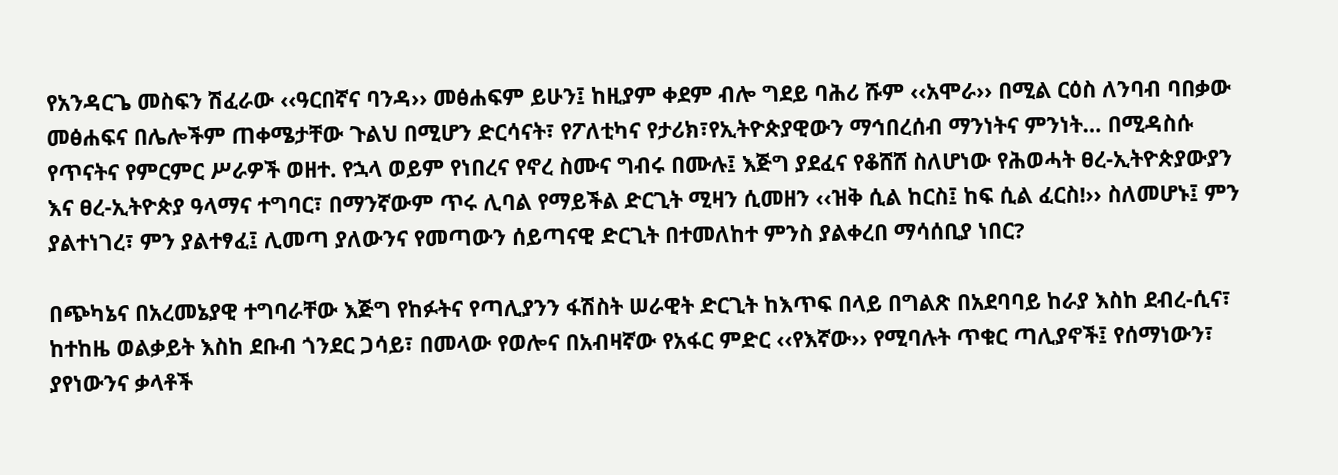የአንዳርጌ መስፍን ሽፈራው ‹‹ዓርበኛና ባንዳ›› መፅሐፍም ይሁን፤ ከዚያም ቀደም ብሎ ግደይ ባሕሪ ሹም ‹‹አሞራ›› በሚል ርዕስ ለንባብ ባበቃው መፅሐፍና በሌሎችም ጠቀሜታቸው ጉልህ በሚሆን ድርሳናት፣ የፖለቲካና የታሪክ፣የኢትዮጵያዊውን ማኅበረሰብ ማንነትና ምንነት… በሚዳስሱ የጥናትና የምርምር ሥራዎች ወዘተ. የኋላ ወይም የነበረና የኖረ ስሙና ግብሩ በሙሉ፤ እጅግ ያደፈና የቆሸሸ ስለሆነው የሕወሓት ፀረ-ኢትዮጵያውያን እና ፀረ-ኢትዮጵያ ዓላማና ተግባር፣ በማንኛውም ጥሩ ሊባል የማይችል ድርጊት ሚዛን ሲመዘን ‹‹ዝቅ ሲል ከርስ፤ ከፍ ሲል ፈርስ!›› ስለመሆኑ፤ ምን ያልተነገረ፣ ምን ያልተፃፈ፤ ሊመጣ ያለውንና የመጣውን ሰይጣናዊ ድርጊት በተመለከተ ምንስ ያልቀረበ ማሳሰቢያ ነበር?

በጭካኔና በአረመኔያዊ ተግባራቸው እጅግ የከፉትና የጣሊያንን ፋሽስት ሠራዊት ድርጊት ከእጥፍ በላይ በግልጽ በአደባባይ ከራያ እስከ ደብረ-ሲና፣ ከተከዜ ወልቃይት እስከ ደቡብ ጎንደር ጋሳይ፣ በመላው የወሎና በአብዛኛው የአፋር ምድር ‹‹የእኛው›› የሚባሉት ጥቁር ጣሊያኖች፤ የሰማነውን፣ ያየነውንና ቃላቶች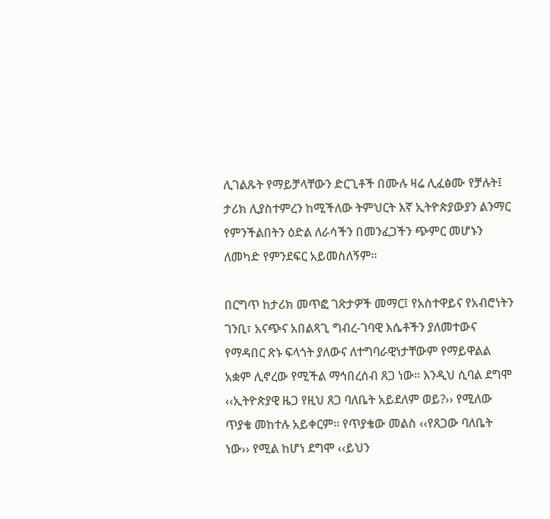ሊገልጹት የማይቻላቸውን ድርጊቶች በሙሉ ዛሬ ሊፈፅሙ የቻሉት፤ ታሪክ ሊያስተምረን ከሚችለው ትምህርት እኛ ኢትዮጵያውያን ልንማር የምንችልበትን ዕድል ለራሳችን በመንፈጋችን ጭምር መሆኑን ለመካድ የምንደፍር አይመስለኝም፡፡

በርግጥ ከታሪክ መጥፎ ገጽታዎች መማር፤ የአስተዋይና የአብሮነትን ገንቢ፣ አናጭና አበልጻጊ ግብረ-ገባዊ እሴቶችን ያለመተውና የማዳበር ጽኑ ፍላጎት ያለውና ለተግባራዊነታቸውም የማይዋልል አቋም ሊኖረው የሚችል ማኅበረሰብ ጸጋ ነው፡፡ እንዲህ ሲባል ደግሞ ‹‹ኢትዮጵያዊ ዜጋ የዚህ ጸጋ ባለቤት አይደለም ወይ?›› የሚለው ጥያቄ መከተሉ አይቀርም፡፡ የጥያቄው መልስ ‹‹የጸጋው ባለቤት ነው›› የሚል ከሆነ ደግሞ ‹‹ይህን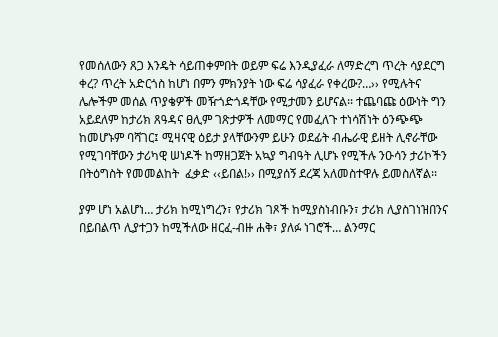የመሰለውን ጸጋ እንዴት ሳይጠቀምበት ወይም ፍሬ እንዲያፈራ ለማድረግ ጥረት ሳያደርግ ቀረ? ጥረት አድርጎስ ከሆነ በምን ምክንያት ነው ፍሬ ሳያፈራ የቀረው?…›› የሚሉትና ሌሎችም መሰል ጥያቄዎች መዥጎድጎዳቸው የሚታመን ይሆናል፡፡ ተጨባጩ ዕውነት ግን አይደለም ከታሪክ ጸዓዳና ፀሊም ገጽታዎች ለመማር የመፈለጉ ተነሳሽነት ዕንጭጭ ከመሆኑም ባሻገር፤ ሚዛናዊ ዕይታ ያላቸውንም ይሁን ወደፊት ብሔራዊ ይዘት ሊኖራቸው የሚገባቸውን ታሪካዊ ሠነዶች ከማዘጋጀት አኳያ ግብዓት ሊሆኑ የሚችሉ ንዑሳን ታሪኮችን በትዕግስት የመመልከት  ፈቃድ ‹‹ይበል!›› በሚያሰኝ ደረጃ አለመስተዋሉ ይመስለኛል፡፡

ያም ሆነ አልሆነ… ታሪክ ከሚነግረን፣ የታሪክ ገጾች ከሚያስነብቡን፣ ታሪክ ሊያስገነዝበንና በይበልጥ ሊያተጋን ከሚችለው ዘርፈ-ብዙ ሐቅ፣ ያለፉ ነገሮች… ልንማር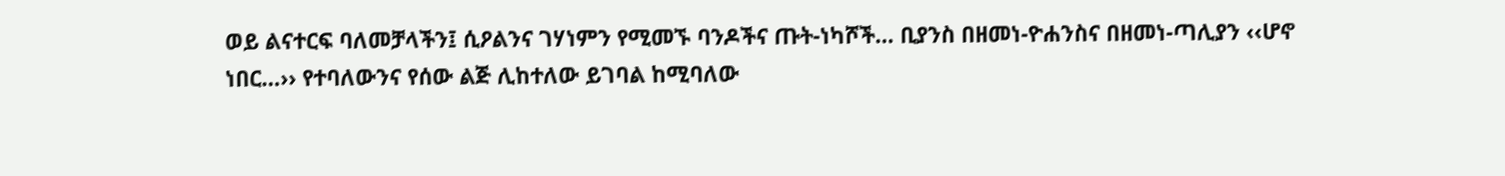ወይ ልናተርፍ ባለመቻላችን፤ ሲዖልንና ገሃነምን የሚመኙ ባንዶችና ጡት-ነካሾች… ቢያንስ በዘመነ-ዮሐንስና በዘመነ-ጣሊያን ‹‹ሆኖ ነበር…›› የተባለውንና የሰው ልጅ ሊከተለው ይገባል ከሚባለው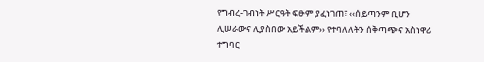የግብረ-ገብነት ሥርዓት ፍፁም ያፈነገጠ፣ ‹‹ሰይጣንም ቢሆን ሊሠራውና ሊያስበው አይችልም›› የተባለለትን ሰቅጣጭና አስነዋሪ ተግባር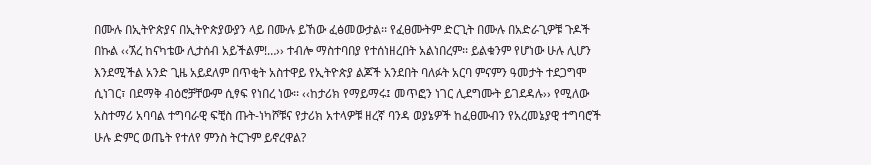በሙሉ በኢትዮጵያና በኢትዮጵያውያን ላይ በሙሉ ይኸው ፈፅመውታል፡፡ የፈፀሙትም ድርጊት በሙሉ በአድራጊዎቹ ጉዶች በኩል ‹‹ኧረ ከናካቴው ሊታሰብ አይችልም!…›› ተብሎ ማስተባበያ የተሰነዘረበት አልነበረም፡፡ ይልቁንም የሆነው ሁሉ ሊሆን እንደሚችል አንድ ጊዜ አይደለም በጥቂት አስተዋይ የኢትዮጵያ ልጆች አንደበት ባለፉት አርባ ምናምን ዓመታት ተደጋግሞ ሲነገር፣ በደማቅ ብዕሮቻቸውም ሲፃፍ የነበረ ነው፡፡ ‹‹ከታሪክ የማይማሩ፤ መጥፎን ነገር ሊደግሙት ይገደዳሉ›› የሚለው አስተማሪ አባባል ተግባራዊ ፍቺስ ጡት-ነካሾቹና የታሪክ አተላዎቹ ዘረኛ ባንዳ ወያኔዎች ከፈፀሙብን የአረመኔያዊ ተግባሮች ሁሉ ድምር ወጤት የተለየ ምንስ ትርጉም ይኖረዋል?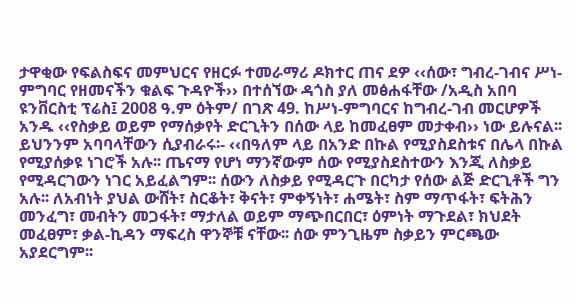ታዋቂው የፍልስፍና መምህርና የዘርፉ ተመራማሪ ዶክተር ጠና ደዎ ‹‹ሰው፣ ግብረ-ገብና ሥነ-ምግባር የዘመናችን ቁልፍ ጉዳዮች›› በተሰኘው ዳጎስ ያለ መፅሐፋቸው /አዲስ አበባ ዩንቨርስቲ ፕሬስ፤ 2008 ዓ.ም ዕትም/ በገጽ 49. ከሥነ-ምግባርና ከግብረ-ገብ መርሆዎች አንዱ ‹‹የስቃይ ወይም የማሰቃየት ድርጊትን በሰው ላይ ከመፈፀም መታቀብ›› ነው ይሉናል፡፡ ይህንንም አባባላቸውን ሲያብራሩ፡- ‹‹በዓለም ላይ በአንድ በኩል የሚያስደስቱና በሌላ በኩል የሚያሰቃዩ ነገሮች አሉ፡፡ ጤናማ የሆነ ማንኛውም ሰው የሚያስደስተውን እንጂ ለስቃይ የሚዳርገውን ነገር አይፈልግም፡፡ ሰውን ለስቃይ የሚዳርጉ በርካታ የሰው ልጅ ድርጊቶች ግን አሉ፡፡ ለአብነት ያህል ውሸት፣ ስርቆት፣ ቅናት፣ ምቀኝነት፣ ሐሜት፣ ስም ማጥፋት፣ ፍትሕን መንፈግ፣ መብትን መጋፋት፣ ማታለል ወይም ማጭበርበር፣ ዕምነት ማጉደል፣ ክህደት መፈፀም፣ ቃል-ኪዳን ማፍረስ ዋንኞቹ ናቸው፡፡ ሰው ምንጊዜም ስቃይን ምርጫው አያደርግም፡፡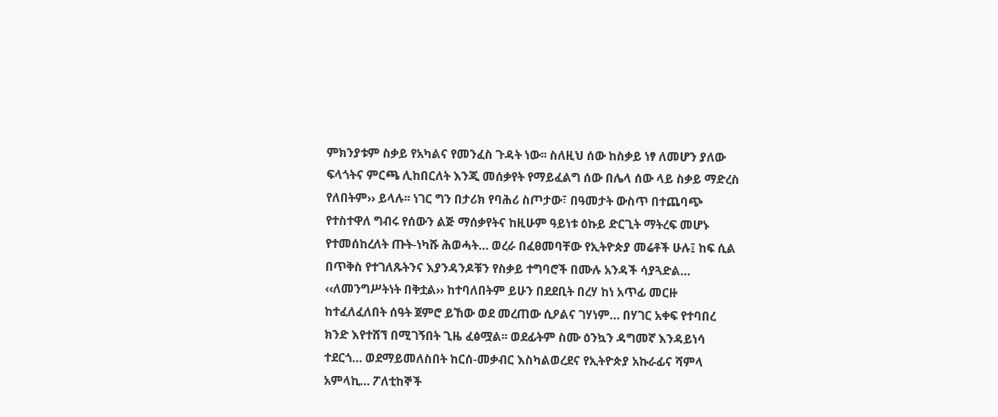ምክንያቱም ስቃይ የአካልና የመንፈስ ጉዳት ነው፡፡ ስለዚህ ሰው ከስቃይ ነፃ ለመሆን ያለው ፍላጎትና ምርጫ ሊከበርለት እንጂ መሰቃየት የማይፈልግ ሰው በሌላ ሰው ላይ ስቃይ ማድረስ የለበትም›› ይላሉ፡፡ ነገር ግን በታሪክ የባሕሪ ስጦታው፣ በዓመታት ውስጥ በተጨባጭ የተስተዋለ ግብሩ የሰውን ልጅ ማሰቃየትና ከዚሁም ዓይነቱ ዕኩይ ድርጊት ማትረፍ መሆኑ የተመሰከረለት ጡት-ነካሹ ሕወሓት… ወረራ በፈፀመባቸው የኢትዮጵያ መሬቶች ሁሉ፤ ከፍ ሲል በጥቅስ የተገለጹትንና እያንዳንዶቹን የስቃይ ተግባሮች በሙሉ አንዳች ሳያጓድል… ‹‹ለመንግሥትነት በቅቷል›› ከተባለበትም ይሁን በደደቢት በረሃ ከነ አጥፊ መርዙ ከተፈለፈለበት ሰዓት ጀምሮ ይኸው ወደ መረጠው ሲዖልና ገሃነም… በሃገር አቀፍ የተባበረ ክንድ እየተሸኘ በሚገኝበት ጊዜ ፈፅሟል፡፡ ወደፊትም ስሙ ዕንኳን ዳግመኛ እንዳይነሳ ተደርጎ… ወደማይመለስበት ከርሰ-መቃብር እስካልወረደና የኢትዮጵያ አኩራፊና ሻምላ አምላኪ… ፖለቲከኞች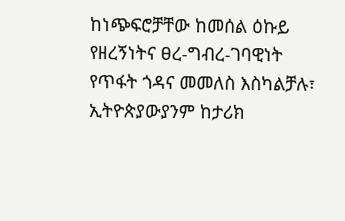ከነጭፍሮቻቸው ከመሰል ዕኩይ የዘረኝነትና ፀረ-ግብረ-ገባዊነት የጥፋት ጎዳና መመለስ እስካልቻሉ፣ ኢትዮጵያውያንም ከታሪክ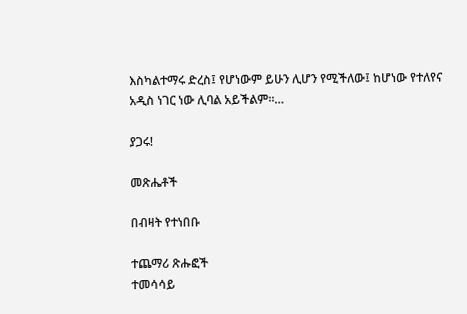እስካልተማሩ ድረስ፤ የሆነውም ይሁን ሊሆን የሚችለው፤ ከሆነው የተለየና አዲስ ነገር ነው ሊባል አይችልም፡፡…

ያጋሩ!

መጽሔቶች

በብዛት የተነበቡ

ተጨማሪ ጽሑፎች
ተመሳሳይ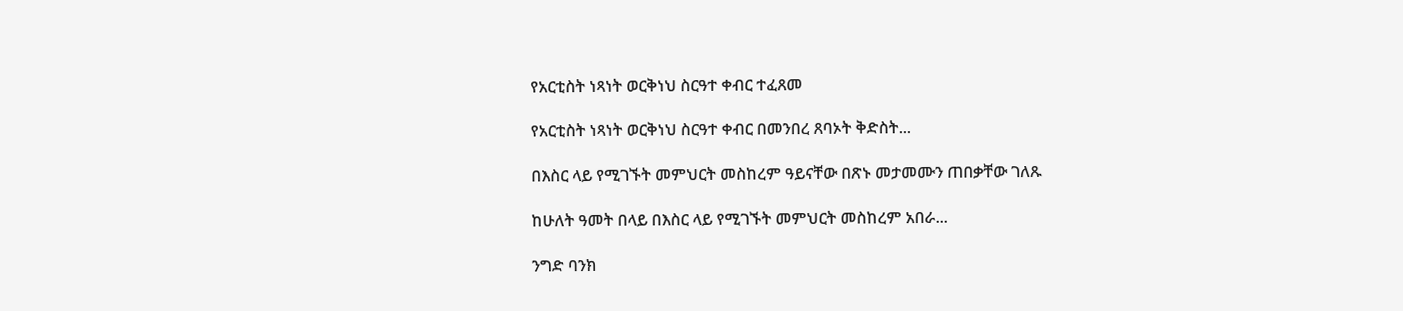የአርቲስት ነጻነት ወርቅነህ ስርዓተ ቀብር ተፈጸመ

የአርቲስት ነጻነት ወርቅነህ ስርዓተ ቀብር በመንበረ ጸባኦት ቅድስት...

በእስር ላይ የሚገኙት መምህርት መስከረም ዓይናቸው በጽኑ መታመሙን ጠበቃቸው ገለጹ

ከሁለት ዓመት በላይ በእስር ላይ የሚገኙት መምህርት መስከረም አበራ...

ንግድ ባንክ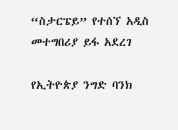“ስታርፔይ” የተሰኘ አዲስ መተግበሪያ ይፋ አደረገ

የኢትዮጵያ ንግድ ባንክ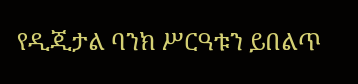የዲጂታል ባንክ ሥርዓቱን ይበልጥ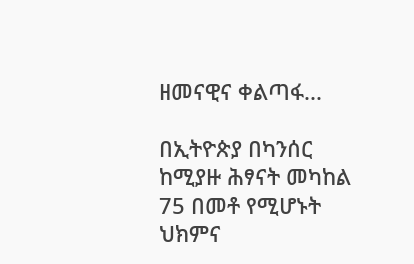ዘመናዊና ቀልጣፋ...

በኢትዮጵያ በካንሰር ከሚያዙ ሕፃናት መካከል 75 በመቶ የሚሆኑት ህክምና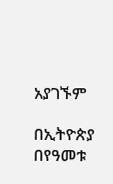አያገኙም

በኢትዮጵያ በየዓመቱ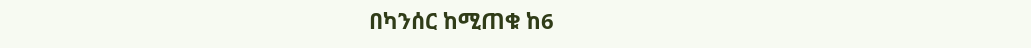በካንሰር ከሚጠቁ ከ6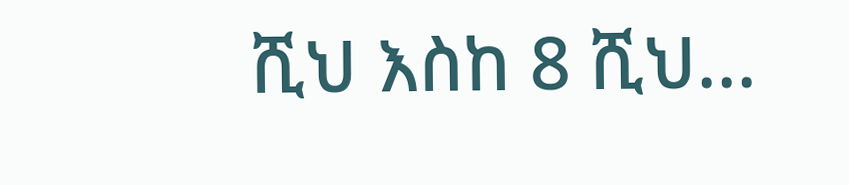ሺህ እስከ 8 ሺህ...